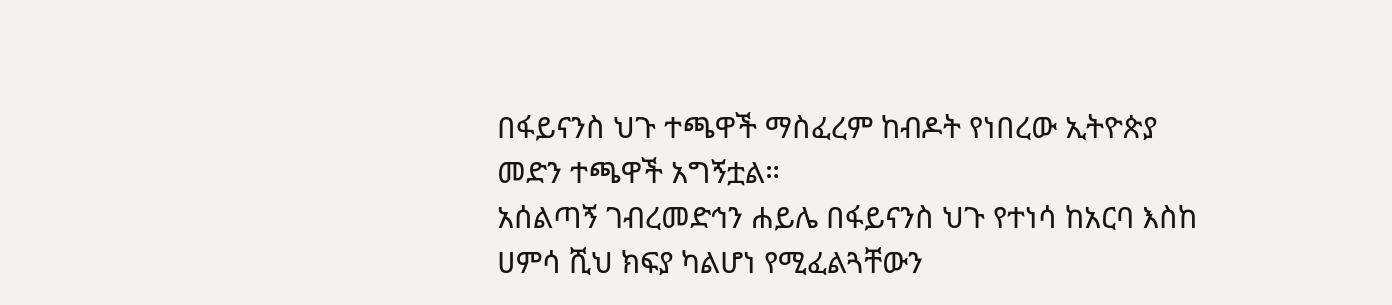በፋይናንስ ህጉ ተጫዋች ማስፈረም ከብዶት የነበረው ኢትዮጵያ መድን ተጫዋች አግኝቷል።
አሰልጣኝ ገብረመድኅን ሐይሌ በፋይናንስ ህጉ የተነሳ ከአርባ እስከ ሀምሳ ሺህ ክፍያ ካልሆነ የሚፈልጓቸውን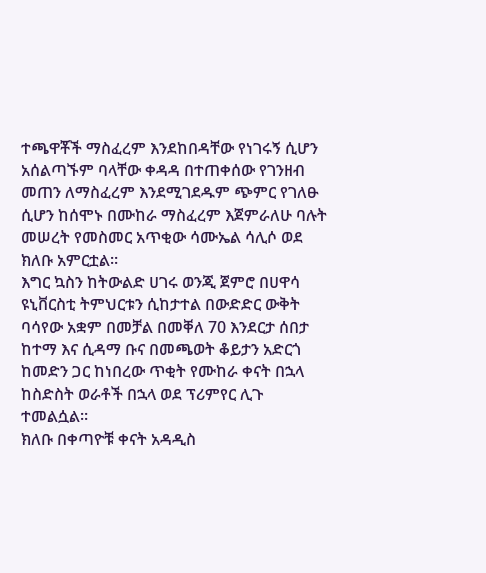ተጫዋቾች ማስፈረም እንደከበዳቸው የነገሩኝ ሲሆን አሰልጣኙም ባላቸው ቀዳዳ በተጠቀሰው የገንዘብ መጠን ለማስፈረም እንደሚገደዱም ጭምር የገለፁ ሲሆን ከሰሞኑ በሙከራ ማስፈረም እጀምራለሁ ባሉት መሠረት የመስመር አጥቂው ሳሙኤል ሳሊሶ ወደ ክለቡ አምርቷል።
እግር ኳስን ከትውልድ ሀገሩ ወንጂ ጀምሮ በሀዋሳ ዩኒቨርስቲ ትምህርቱን ሲከታተል በውድድር ውቅት ባሳየው አቋም በመቻል በመቐለ 70 እንደርታ ሰበታ ከተማ እና ሲዳማ ቡና በመጫወት ቆይታን አድርጎ ከመድን ጋር ከነበረው ጥቂት የሙከራ ቀናት በኋላ ከስድስት ወራቶች በኋላ ወደ ፕሪምየር ሊጉ ተመልሷል።
ክለቡ በቀጣዮቹ ቀናት አዳዲስ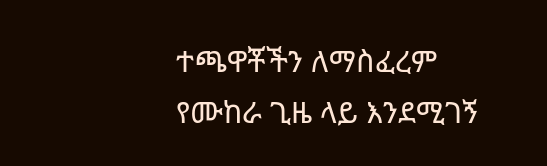ተጫዋቾችን ለማስፈረም የሙከራ ጊዜ ላይ እንደሚገኝ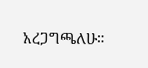አረጋግጫለሁ።